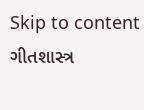Skip to content
ગીતશાસ્ત્ર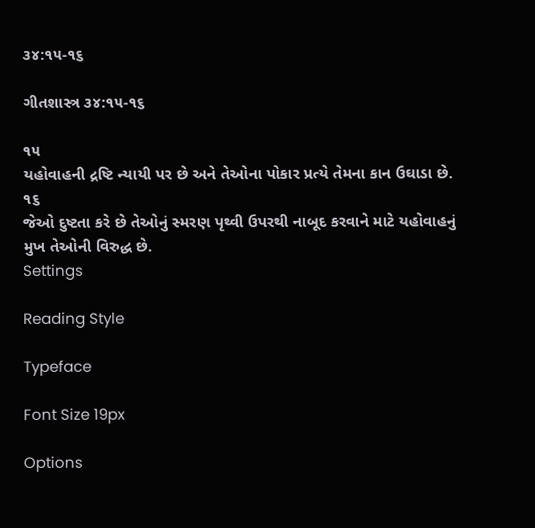૩૪:૧૫-૧૬

ગીતશાસ્ત્ર ૩૪:૧૫-૧૬

૧૫
યહોવાહની દ્રષ્ટિ ન્યાયી પર છે અને તેઓના પોકાર પ્રત્યે તેમના કાન ઉઘાડા છે.
૧૬
જેઓ દુષ્ટતા કરે છે તેઓનું સ્મરણ પૃથ્વી ઉપરથી નાબૂદ કરવાને માટે યહોવાહનું મુખ તેઓની વિરુદ્ધ છે.
Settings

Reading Style

Typeface

Font Size 19px

Options